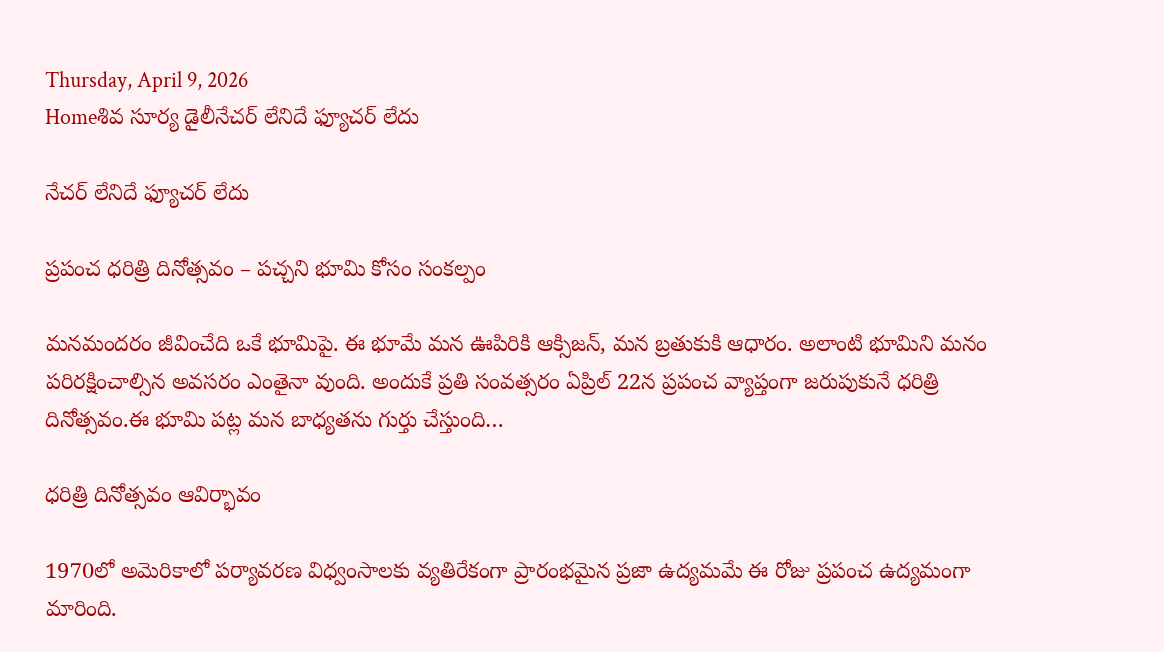Thursday, April 9, 2026
Homeశివ సూర్య డైలీనేచర్ లేనిదే ఫ్యూచర్ లేదు

నేచర్ లేనిదే ఫ్యూచర్ లేదు

ప్రపంచ ధరిత్రి దినోత్సవం – పచ్చని భూమి కోసం సంకల్పం

మనమందరం జీవించేది ఒకే భూమిపై. ఈ భూమే మన ఊపిరికి ఆక్సిజన్, మన బ్రతుకుకి ఆధారం. అలాంటి భూమిని మనం పరిరక్షించాల్సిన అవసరం ఎంతైనా వుంది. అందుకే ప్రతి సంవత్సరం ఏప్రిల్ 22న ప్రపంచ వ్యాప్తంగా జరుపుకునే ధరిత్రి దినోత్సవం.ఈ భూమి పట్ల మన బాధ్యతను గుర్తు చేస్తుంది…

ధరిత్రి దినోత్సవం ఆవిర్భావం

1970లో అమెరికాలో పర్యావరణ విధ్వంసాలకు వ్యతిరేకంగా ప్రారంభమైన ప్రజా ఉద్యమమే ఈ రోజు ప్రపంచ ఉద్యమంగా మారింది.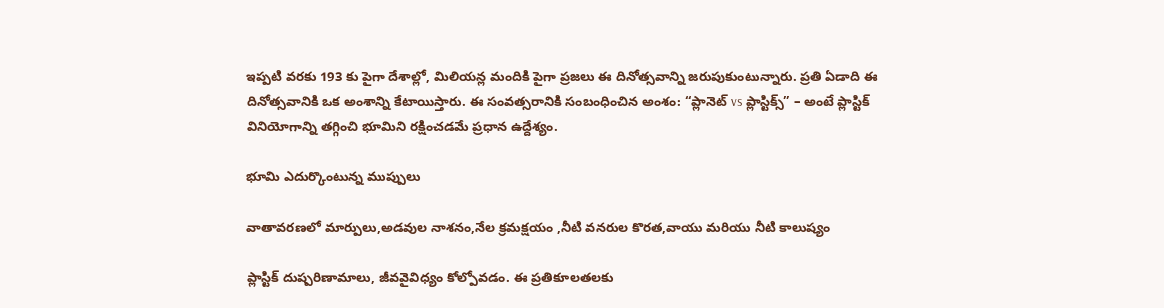ఇప్పటి వరకు 193 కు పైగా దేశాల్లో, మిలియన్ల మందికి పైగా ప్రజలు ఈ దినోత్సవాన్ని జరుపుకుంటున్నారు. ప్రతి ఏడాది ఈ దినోత్సవానికి ఒక అంశాన్ని కేటాయిస్తారు. ఈ సంవత్సరానికి సంబంధించిన అంశం: “ప్లానెట్ vs ప్లాస్టిక్స్” – అంటే ప్లాస్టిక్ వినియోగాన్ని తగ్గించి భూమిని రక్షించడమే ప్రధాన ఉద్దేశ్యం.

భూమి ఎదుర్కొంటున్న ముప్పులు

వాతావరణలో మార్పులు,అడవుల నాశనం,నేల క్రమక్షయం ,నీటి వనరుల కొరత,వాయు మరియు నీటి కాలుష్యం

ప్లాస్టిక్ దుష్పరిణామాలు, జీవవైవిధ్యం కోల్పోవడం. ఈ ప్రతికూలతలకు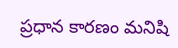ప్రధాన కారణం మనిషి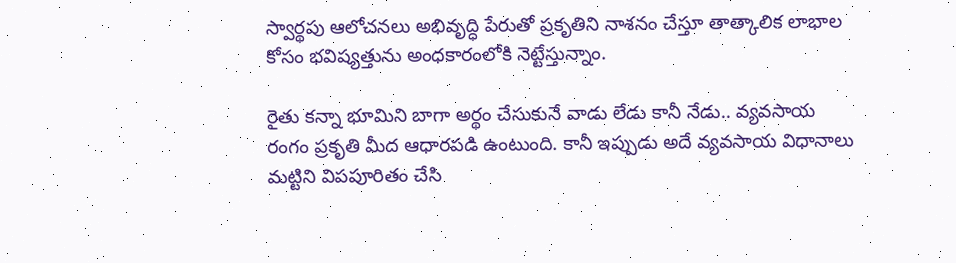స్వార్థపు ఆలోచనలు అభివృద్ధి పేరుతో ప్రకృతిని నాశనం చేస్తూ తాత్కాలిక లాభాల కోసం భవిష్యత్తును అంధకారంలోకి నెట్టేస్తున్నాం.

రైతు కన్నా భూమిని బాగా అర్థం చేసుకునే వాడు లేడు కానీ నేడు.. వ్యవసాయ రంగం ప్రకృతి మీద ఆధారపడి ఉంటుంది. కానీ ఇప్పుడు అదే వ్యవసాయ విధానాలు మట్టిని విపపూరితం చేసి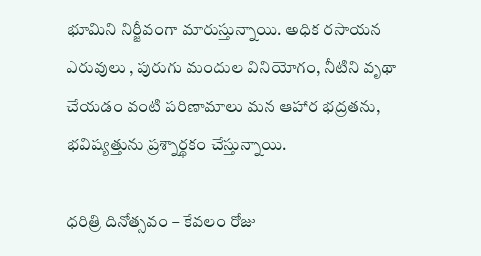భూమిని నిర్జీవంగా మారుస్తున్నాయి. అధిక రసాయన ఎరువులు , పురుగు మందుల వినియోగం, నీటిని వృథా చేయడం వంటి పరిణామాలు మన ఆహార భద్రతను, భవిష్యత్తును ప్రశ్నార్థకం చేస్తున్నాయి.

ధరిత్రి దినోత్సవం – కేవలం రోజు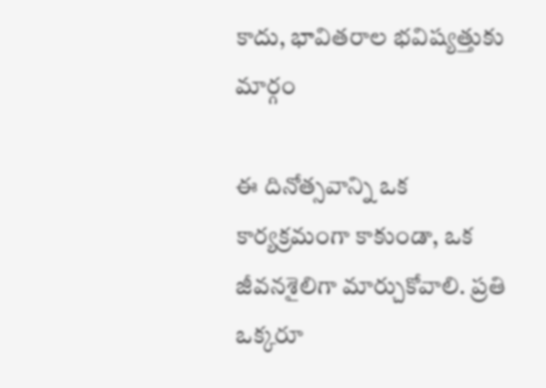కాదు, భావితరాల భవిష్యత్తుకు మార్గం

ఈ దినోత్సవాన్ని ఒక కార్యక్రమంగా కాకుండా, ఒక జీవనశైలిగా మార్చుకోవాలి. ప్రతి ఒక్కరూ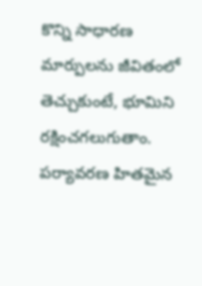కొన్ని సాధారణ మార్పులను జీవితంలో తెచ్చుకుంటే, భూమిని రక్షించగలుగుతాం. పర్యావరణ హితమైన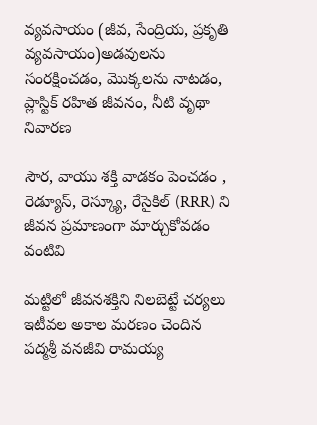వ్యవసాయం (జీవ, సేంద్రియ, ప్రకృతి వ్యవసాయం)అడవులను సంరక్షించడం, మొక్కలను నాటడం, ప్లాస్టిక్ రహిత జీవనం, నీటి వృథా నివారణ

సౌర, వాయు శక్తి వాడకం పెంచడం , రెడ్యూస్, రెస్క్యూ, రేసైకిల్ (RRR) ని జీవన ప్రమాణంగా మార్చుకోవడం వంటివి

మట్టిలో జీవనశక్తిని నిలబెట్టే చర్యలు ఇటీవల అకాల మరణం చెందిన పద్మశ్రీ వనజీవి రామయ్య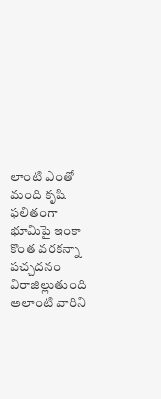లాంటి ఎంతో మంది కృషి ఫలితంగా భూమిపై ఇంకా కొంత వరకన్నా పచ్చదనం విరాజిల్లుతుంది అలాంటి వారిని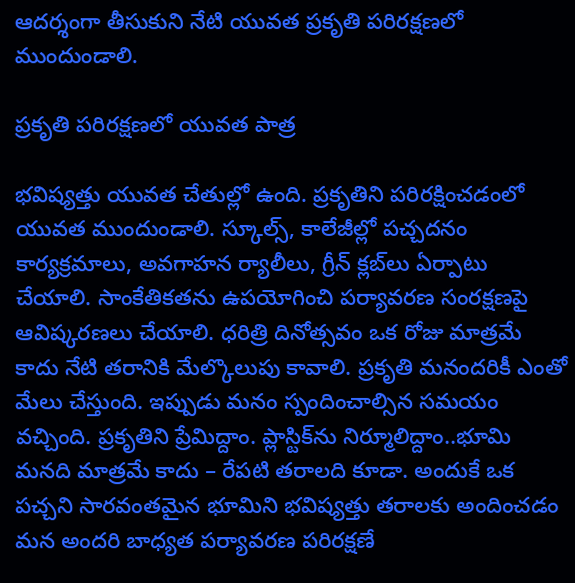ఆదర్శంగా తీసుకుని నేటి యువత ప్రకృతి పరిరక్షణలో ముందుండాలి.

ప్రకృతి పరిరక్షణలో యువత పాత్ర

భవిష్యత్తు యువత చేతుల్లో ఉంది. ప్రకృతిని పరిరక్షించడంలో యువత ముందుండాలి. స్కూల్స్, కాలేజీల్లో పచ్చదనం కార్యక్రమాలు, అవగాహన ర్యాలీలు, గ్రీన్ క్లబ్‌లు ఏర్పాటు చేయాలి. సాంకేతికతను ఉపయోగించి పర్యావరణ సంరక్షణపై ఆవిష్కరణలు చేయాలి. ధరిత్రి దినోత్సవం ఒక రోజు మాత్రమే కాదు నేటి తరానికి మేల్కొలుపు కావాలి. ప్రకృతి మనందరికీ ఎంతో మేలు చేస్తుంది. ఇప్పుడు మనం స్పందించాల్సిన సమయం వచ్చింది. ప్రకృతిని ప్రేమిద్దాం. ప్లాస్టిక్‌ను నిర్మూలిద్దాం..భూమి మనది మాత్రమే కాదు – రేపటి తరాలది కూడా. అందుకే ఒక పచ్చని సారవంతమైన భూమిని భవిష్యత్తు తరాలకు అందించడం మన అందరి బాధ్యత పర్యావరణ పరిరక్షణే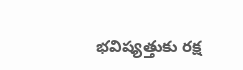భవిష్యత్తుకు రక్ష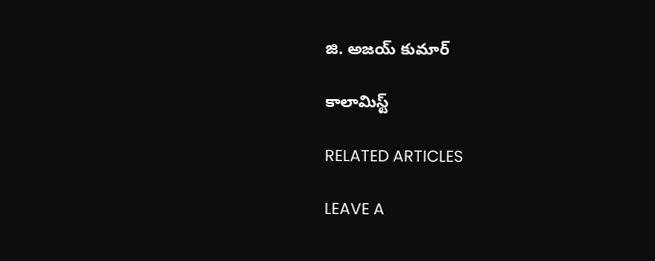జి. అజయ్ కుమార్

కాలామిస్ట్

RELATED ARTICLES

LEAVE A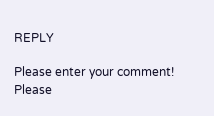REPLY

Please enter your comment!
Please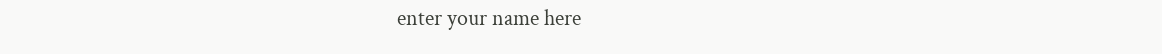enter your name here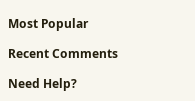Most Popular

Recent Comments

Need Help?